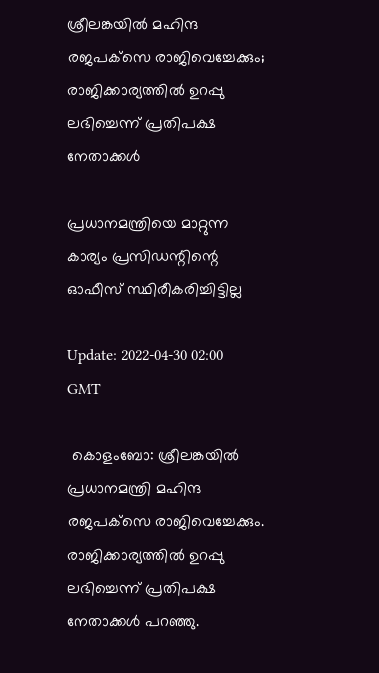ശ്രീലങ്കയിൽ മഹിന്ദ രജപക്‌സെ രാജിവെച്ചേക്കും; രാജിക്കാര്യത്തിൽ ഉറപ്പു ലഭിച്ചെന്ന് പ്രതിപക്ഷ നേതാക്കൾ

പ്രധാനമന്ത്രിയെ മാറ്റുന്ന കാര്യം പ്രസിഡന്റിന്റെ ഓഫീസ് സ്ഥിരീകരിച്ചിട്ടില്ല

Update: 2022-04-30 02:00 GMT

 കൊളംബോ: ശ്രീലങ്കയിൽ പ്രധാനമന്ത്രി മഹിന്ദ രജപക്‌സെ രാജിവെച്ചേക്കും. രാജിക്കാര്യത്തിൽ ഉറപ്പു ലഭിച്ചെന്ന് പ്രതിപക്ഷ നേതാക്കൾ പറഞ്ഞു.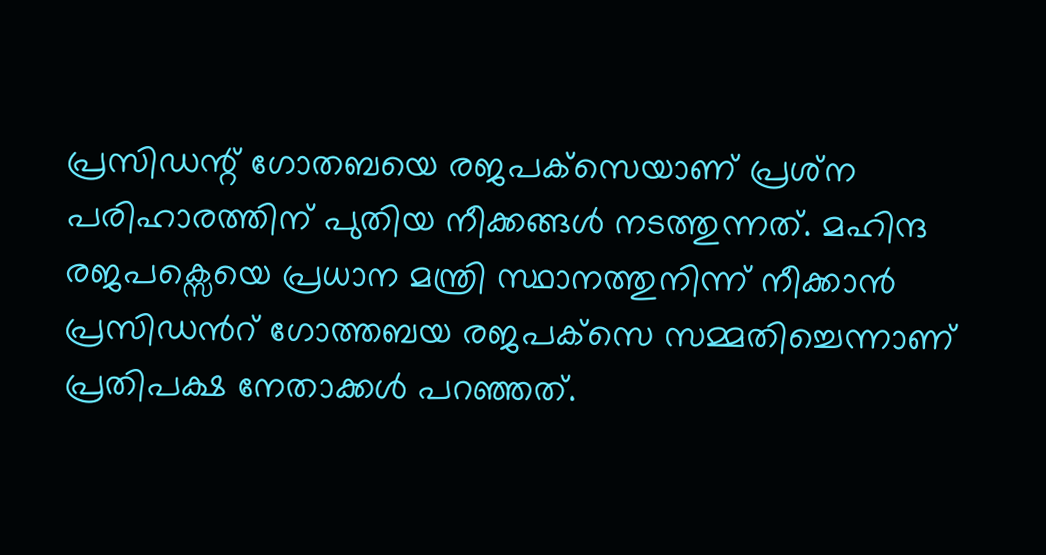പ്രസിഡന്റ് ഗോതബയെ രജപക്‌സെയാണ് പ്രശ്‌ന പരിഹാരത്തിന് പുതിയ നീക്കങ്ങൾ നടത്തുന്നത്. മഹിന്ദ രജപക്സെയെ പ്രധാന മന്ത്രി സ്ഥാനത്തുനിന്ന് നീക്കാൻ പ്രസിഡൻറ് ഗോത്തബയ രജപക്‌സെ സമ്മതിച്ചെന്നാണ് പ്രതിപക്ഷ നേതാക്കൾ പറഞ്ഞത്.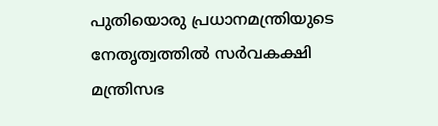പുതിയൊരു പ്രധാനമന്ത്രിയുടെ നേതൃത്വത്തിൽ സർവകക്ഷി മന്ത്രിസഭ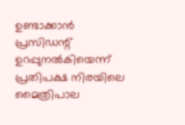ഉണ്ടാക്കാൻ പ്രസിഡന്റ് ഉറപ്പുനൽകിയെന്ന് പ്രതിപക്ഷ നിരയിലെ മൈത്രിപാല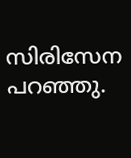സിരിസേന പറഞ്ഞു.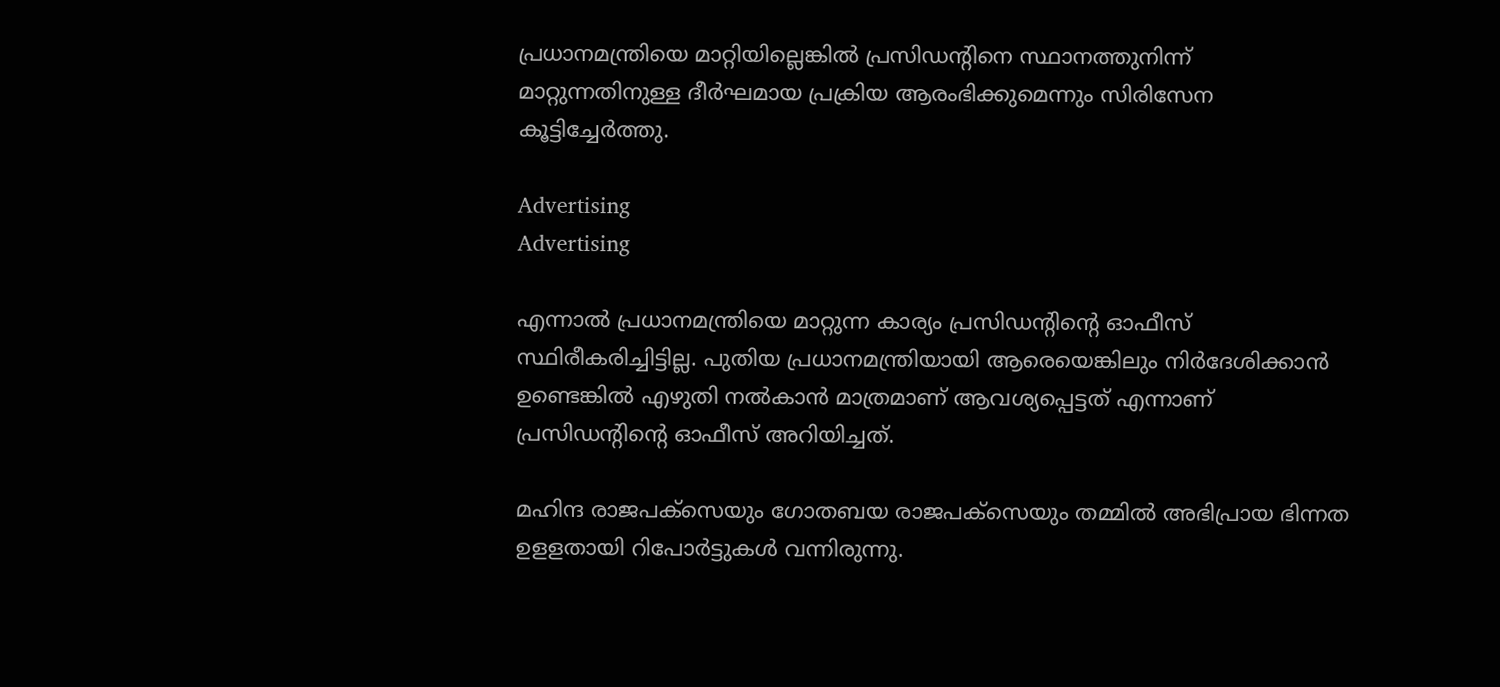പ്രധാനമന്ത്രിയെ മാറ്റിയില്ലെങ്കിൽ പ്രസിഡന്റിനെ സ്ഥാനത്തുനിന്ന് മാറ്റുന്നതിനുള്ള ദീർഘമായ പ്രക്രിയ ആരംഭിക്കുമെന്നും സിരിസേന കൂട്ടിച്ചേർത്തു.

Advertising
Advertising

എന്നാൽ പ്രധാനമന്ത്രിയെ മാറ്റുന്ന കാര്യം പ്രസിഡന്റിന്റെ ഓഫീസ് സ്ഥിരീകരിച്ചിട്ടില്ല. പുതിയ പ്രധാനമന്ത്രിയായി ആരെയെങ്കിലും നിർദേശിക്കാൻ ഉണ്ടെങ്കിൽ എഴുതി നൽകാൻ മാത്രമാണ് ആവശ്യപ്പെട്ടത് എന്നാണ് പ്രസിഡന്റിന്റെ ഓഫീസ് അറിയിച്ചത്.

മഹിന്ദ രാജപക്‌സെയും ഗോതബയ രാജപക്‌സെയും തമ്മിൽ അഭിപ്രായ ഭിന്നത ഉളളതായി റിപോർട്ടുകൾ വന്നിരുന്നു.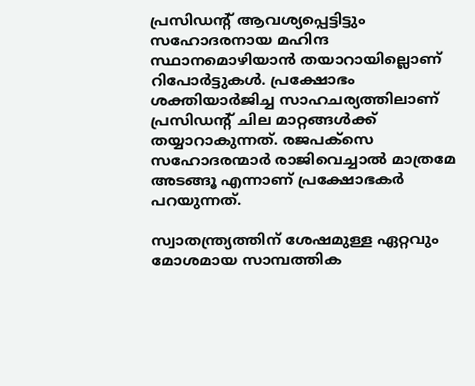പ്രസിഡന്റ് ആവശ്യപ്പെട്ടിട്ടും സഹോദരനായ മഹിന്ദ സ്ഥാനമൊഴിയാൻ തയാറായില്ലൊണ് റിപോർട്ടുകൾ. പ്രക്ഷോഭം ശക്തിയാർജിച്ച സാഹചര്യത്തിലാണ് പ്രസിഡന്റ് ചില മാറ്റങ്ങൾക്ക് തയ്യാറാകുന്നത്. രജപക്‌സെ സഹോദരന്മാർ രാജിവെച്ചാൽ മാത്രമേ അടങ്ങൂ എന്നാണ് പ്രക്ഷോഭകർ പറയുന്നത്.

സ്വാതന്ത്ര്യത്തിന് ശേഷമുള്ള ഏറ്റവും മോശമായ സാമ്പത്തിക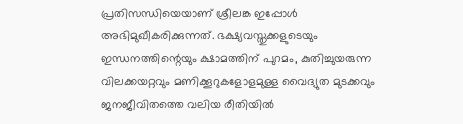പ്രതിസന്ധിയെയാണ് ശ്രീലങ്ക ഇപ്പോൾ അഭിമുഖീകരിക്കുന്നത്. ഭക്ഷ്യവസ്തുക്കളുടെയും ഇന്ധനത്തിന്റെയും ക്ഷാമത്തിന് പുറമം, കുതിച്ചുയരുന്ന വിലക്കയറ്റവും മണിക്കൂറുകളോളമുള്ള വൈദ്യുത മുടക്കവും ജനജീവിതത്തെ വലിയ രീതിയിൽ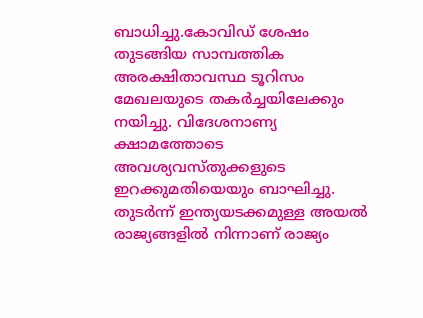ബാധിച്ചു.കോവിഡ് ശേഷം തുടങ്ങിയ സാമ്പത്തിക അരക്ഷിതാവസ്ഥ ടൂറിസം മേഖലയുടെ തകർച്ചയിലേക്കും നയിച്ചു. വിദേശനാണ്യ ക്ഷാമത്തോടെ അവശ്യവസ്തുക്കളുടെ ഇറക്കുമതിയെയും ബാഘിച്ചു. തുടർന്ന് ഇന്ത്യയടക്കമുള്ള അയൽ രാജ്യങ്ങളിൽ നിന്നാണ് രാജ്യം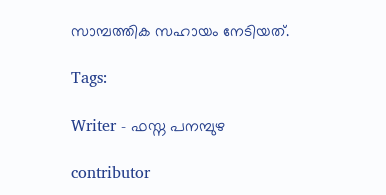സാമ്പത്തിക സഹായം നേടിയത്.

Tags:

Writer - ഫസ്ന പനമ്പുഴ

contributor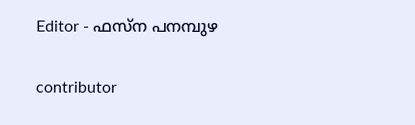Editor - ഫസ്ന പനമ്പുഴ

contributor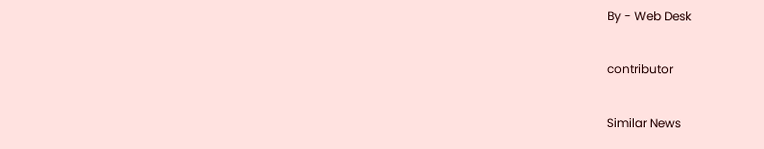By - Web Desk

contributor

Similar News